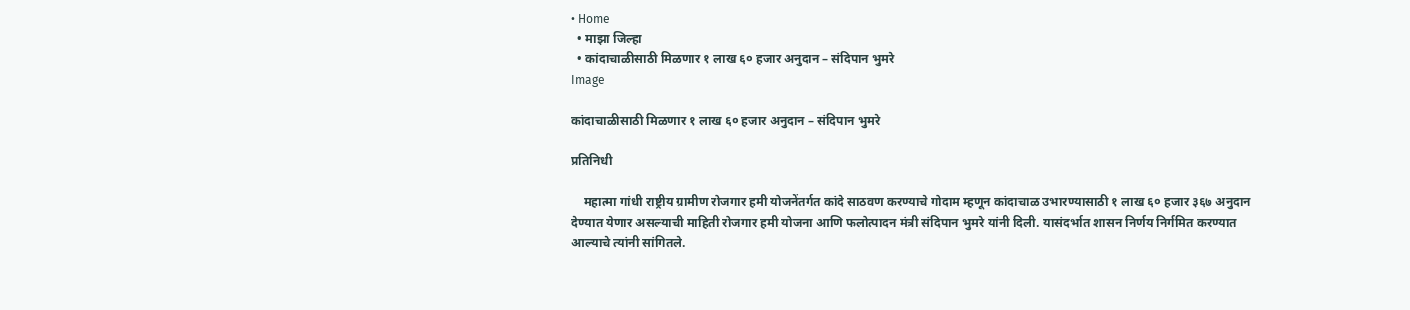• Home
  • माझा जिल्हा
  • कांदाचाळीसाठी मिळणार १ लाख ६० हजार अनुदान – संदिपान भुमरे
Image

कांदाचाळीसाठी मिळणार १ लाख ६० हजार अनुदान – संदिपान भुमरे

प्रतिनिधी

    महात्मा गांधी राष्ट्रीय ग्रामीण रोजगार हमी योजनेंतर्गत कांदे साठवण करण्याचे गोदाम म्हणून कांदाचाळ उभारण्यासाठी १ लाख ६० हजार ३६७ अनुदान देण्यात येणार असल्याची माहिती रोजगार हमी योजना आणि फलोत्पादन मंत्री संदिपान भुमरे यांनी दिली. यासंदर्भात शासन निर्णय निर्गमित करण्यात आल्याचे त्यांनी सांगितले.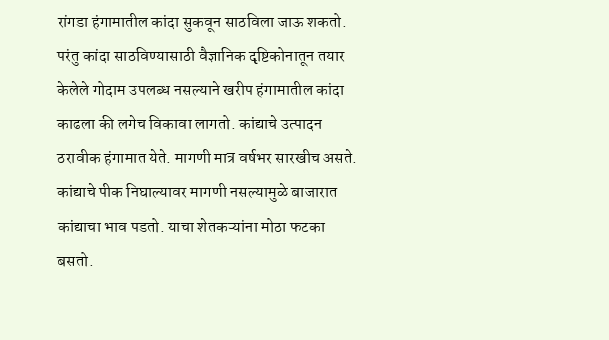रांगडा हंगामातील कांदा सुकवून साठविला जाऊ शकतो. परंतु कांदा साठविण्यासाठी वैज्ञानिक दृष्टिकोनातून तयार केलेले गोदाम उपलब्ध नसल्याने खरीप हंगामातील कांदा काढला की लगेच विकावा लागतो. कांद्याचे उत्पादन ठरावीक हंगामात येते. मागणी मात्र वर्षभर सारखीच असते. कांद्याचे पीक निघाल्यावर मागणी नसल्यामुळे बाजारात कांद्याचा भाव पडतो. याचा शेतकऱ्यांना मोठा फटका बसतो.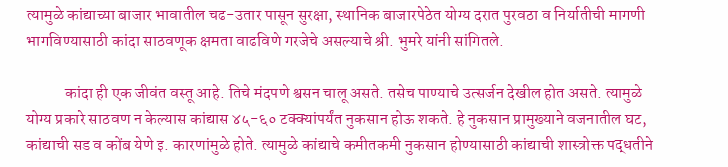त्यामुळे कांद्याच्या बाजार भावातील चढ-उतार पासून सुरक्षा, स्थानिक बाजारपेठेत योग्य दरात पुरवठा व निर्यातीची मागणी भागविण्यासाठी कांदा साठवणूक क्षमता वाढविणे गरजेचे असल्याचे श्री. भुमरे यांनी सांगितले.

            कांदा ही एक जीवंत वस्तू आहे. तिचे मंदपणे श्वसन चालू असते. तसेच पाण्याचे उत्सर्जन देखील होत असते. त्यामुळे योग्य प्रकारे साठवण न केल्यास कांद्यास ४५-६० टक्क्यांपर्यंत नुकसान होऊ शकते. हे नुकसान प्रामुख्याने वजनातील घट, कांद्याची सड व कोंब येणे इ. कारणांमुळे होते. त्यामुळे कांद्याचे कमीतकमी नुकसान होण्यासाठी कांद्याची शास्त्रोक्त पद्धतीने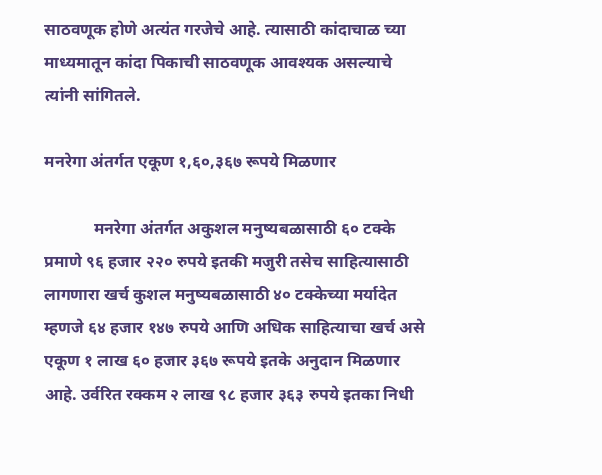साठवणूक होणे अत्यंत गरजेचे आहे. त्यासाठी कांदाचाळ च्या माध्यमातून कांदा पिकाची साठवणूक आवश्यक असल्याचे त्यांनी सांगितले.

मनरेगा अंतर्गत एकूण १,६०,३६७ रूपये मिळणार

            मनरेगा अंतर्गत अकुशल मनुष्यबळासाठी ६० टक्के प्रमाणे ९६ हजार २२० रुपये इतकी मजुरी तसेच साहित्यासाठी लागणारा खर्च कुशल मनुष्यबळासाठी ४० टक्केच्या मर्यादेत म्हणजे ६४ हजार १४७ रुपये आणि अधिक साहित्याचा खर्च असे एकूण १ लाख ६० हजार ३६७ रूपये इतके अनुदान मिळणार आहे. उर्वरित रक्कम २ लाख ९८ हजार ३६३ रुपये इतका निधी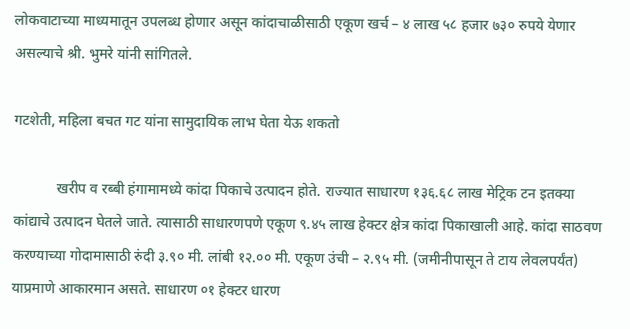लोकवाटाच्या माध्यमातून उपलब्ध होणार असून कांदाचाळीसाठी एकूण खर्च – ४ लाख ५८ हजार ७३० रुपये येणार असल्याचे श्री. भुमरे यांनी सांगितले.

गटशेती, महिला बचत गट यांना सामुदायिक लाभ घेता येऊ शकतो

            खरीप व रब्बी हंगामामध्ये कांदा पिकाचे उत्पादन होते. राज्यात साधारण १३६.६८ लाख मेट्रिक टन इतक्या कांद्याचे उत्पादन घेतले जाते. त्यासाठी साधारणपणे एकूण ९.४५ लाख हेक्टर क्षेत्र कांदा पिकाखाली आहे. कांदा साठवण करण्याच्या गोदामासाठी रुंदी ३.९० मी. लांबी १२.०० मी. एकूण उंची – २.९५ मी. (जमीनीपासून ते टाय लेवलपर्यंत) याप्रमाणे आकारमान असते. साधारण ०१ हेक्टर धारण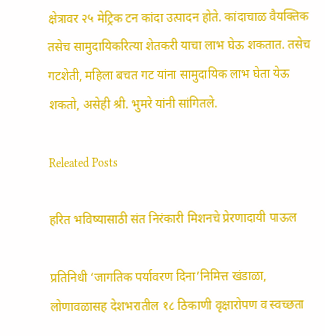क्षेत्रावर २५ मेट्रिक टन कांदा उत्पादन होते. कांदाचाळ वैयक्तिक तसेच सामुदायिकरित्या शेतकरी याचा लाभ घेऊ शकतात. तसेच गटशेती, महिला बचत गट यांना सामुदायिक लाभ घेता येऊ शकतो, असेही श्री. भुमरे यांनी सांगितले.

Releated Posts

हरित भविष्यासाठी संत निरंकारी मिशनचे प्रेरणादायी पाऊल

प्रतिनिधी ‘जागतिक पर्यावरण दिना’निमित्त खंडाळा, लोणावळासह देशभरातील १८ ठिकाणी वृक्षारोपण व स्वच्छता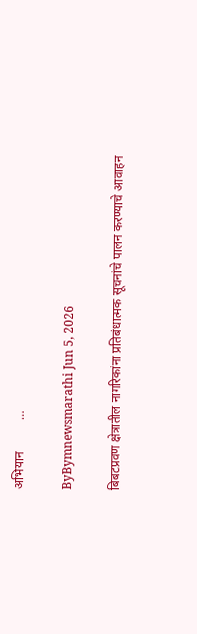अभियान          …

ByBymnewsmarathi Jun 5, 2026

बिबटप्रवण क्षेत्रातील नागरिकांना प्रतिबंधात्मक सूचनांचे पालन करण्याचे आवाहन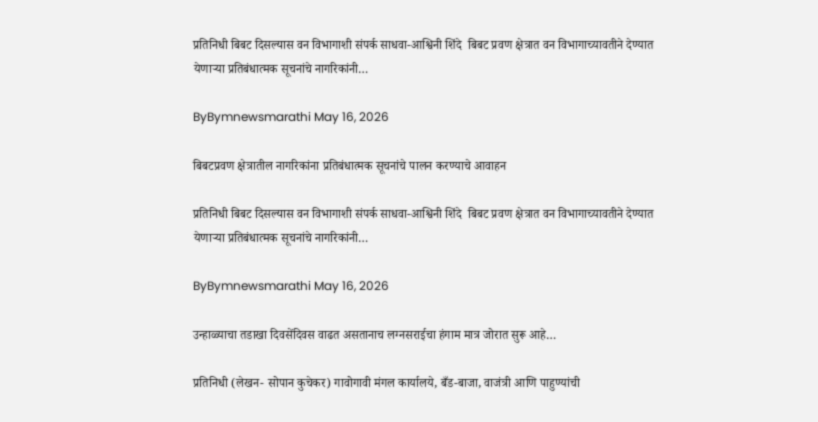प्रतिनिधी बिबट दिसल्यास वन विभागाशी संपर्क साधवा-आश्विनी शिंदे  बिबट प्रवण क्षेत्रात वन विभागाच्यावतीने देण्यात येणाऱ्या प्रतिबंधात्मक सूचनांचे नागरिकांनी…

ByBymnewsmarathi May 16, 2026

बिबटप्रवण क्षेत्रातील नागरिकांना प्रतिबंधात्मक सूचनांचे पालन करण्याचे आवाहन

प्रतिनिधी बिबट दिसल्यास वन विभागाशी संपर्क साधवा-आश्विनी शिंदे  बिबट प्रवण क्षेत्रात वन विभागाच्यावतीने देण्यात येणाऱ्या प्रतिबंधात्मक सूचनांचे नागरिकांनी…

ByBymnewsmarathi May 16, 2026

उन्हाळ्याचा तडाखा दिवसेंदिवस वाढत असतानाच लग्नसराईचा हंगाम मात्र जोरात सुरू आहे…

प्रतिनिधी (लेखन- सोपान कुचेकर) गावोगावी मंगल कार्यालये, बँड-बाजा, वाजंत्री आणि पाहुण्यांची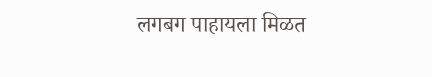लगबग पाहायला मिळत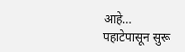आहे… पहाटेपासून सुरू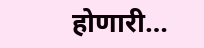होणारी…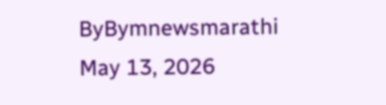ByBymnewsmarathi May 13, 2026